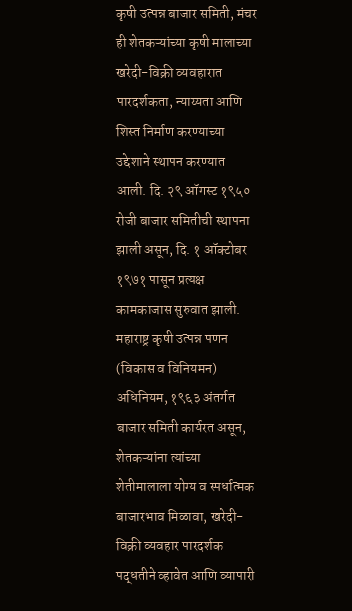कृषी उत्पन्न बाजार समिती, मंचर ही शेतकऱ्यांच्या कृषी मालाच्या खरेदी-विक्री व्यवहारात पारदर्शकता, न्याय्यता आणि शिस्त निर्माण करण्याच्या उद्देशाने स्थापन करण्यात आली. दि. २९ ऑगस्ट १९५० रोजी बाजार समितीची स्थापना झाली असून, दि. १ ऑक्टोबर १९७१ पासून प्रत्यक्ष कामकाजास सुरुवात झाली.
महाराष्ट्र कृषी उत्पन्न पणन (विकास व विनियमन) अधिनियम, १९६३ अंतर्गत बाजार समिती कार्यरत असून, शेतकऱ्यांना त्यांच्या शेतीमालाला योग्य व स्पर्धात्मक बाजारभाव मिळावा, खरेदी-विक्री व्यवहार पारदर्शक पद्धतीने व्हावेत आणि व्यापारी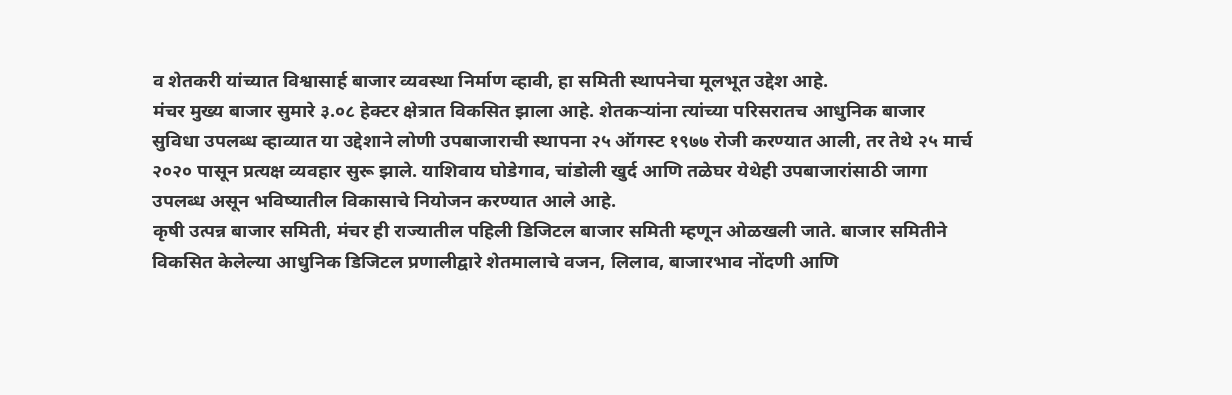व शेतकरी यांच्यात विश्वासार्ह बाजार व्यवस्था निर्माण व्हावी, हा समिती स्थापनेचा मूलभूत उद्देश आहे.
मंचर मुख्य बाजार सुमारे ३.०८ हेक्टर क्षेत्रात विकसित झाला आहे. शेतकऱ्यांना त्यांच्या परिसरातच आधुनिक बाजार सुविधा उपलब्ध व्हाव्यात या उद्देशाने लोणी उपबाजाराची स्थापना २५ ऑगस्ट १९७७ रोजी करण्यात आली, तर तेथे २५ मार्च २०२० पासून प्रत्यक्ष व्यवहार सुरू झाले. याशिवाय घोडेगाव, चांडोली खुर्द आणि तळेघर येथेही उपबाजारांसाठी जागा उपलब्ध असून भविष्यातील विकासाचे नियोजन करण्यात आले आहे.
कृषी उत्पन्न बाजार समिती, मंचर ही राज्यातील पहिली डिजिटल बाजार समिती म्हणून ओळखली जाते. बाजार समितीने विकसित केलेल्या आधुनिक डिजिटल प्रणालीद्वारे शेतमालाचे वजन, लिलाव, बाजारभाव नोंदणी आणि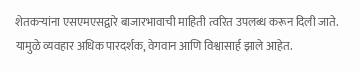शेतकऱ्यांना एसएमएसद्वारे बाजारभावाची माहिती त्वरित उपलब्ध करून दिली जाते. यामुळे व्यवहार अधिक पारदर्शक, वेगवान आणि विश्वासार्ह झाले आहेत.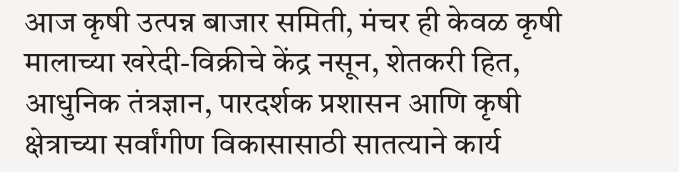आज कृषी उत्पन्न बाजार समिती, मंचर ही केवळ कृषी मालाच्या खरेदी-विक्रीचे केंद्र नसून, शेतकरी हित, आधुनिक तंत्रज्ञान, पारदर्शक प्रशासन आणि कृषी क्षेत्राच्या सर्वांगीण विकासासाठी सातत्याने कार्य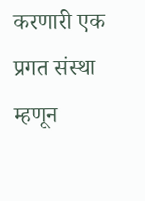करणारी एक प्रगत संस्था म्हणून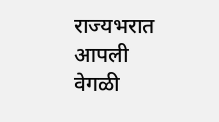राज्यभरात आपली वेगळी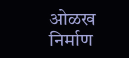ओळख निर्माण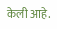केली आहे.